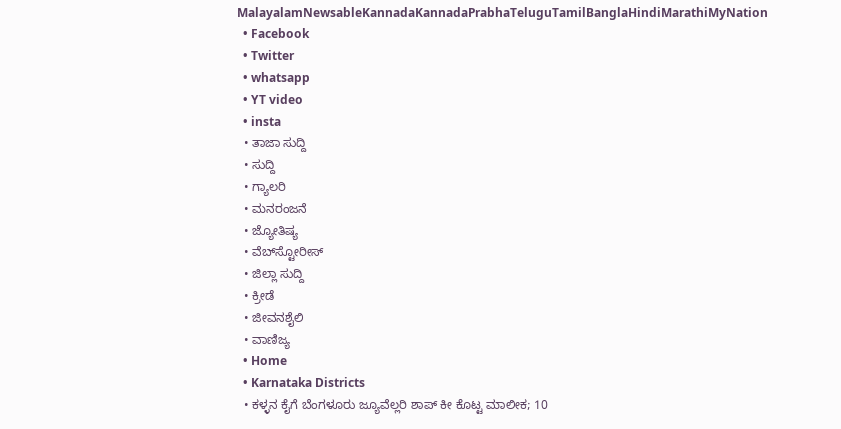MalayalamNewsableKannadaKannadaPrabhaTeluguTamilBanglaHindiMarathiMyNation
  • Facebook
  • Twitter
  • whatsapp
  • YT video
  • insta
  • ತಾಜಾ ಸುದ್ದಿ
  • ಸುದ್ದಿ
  • ಗ್ಯಾಲರಿ
  • ಮನರಂಜನೆ
  • ಜ್ಯೋತಿಷ್ಯ
  • ವೆಬ್‌ಸ್ಟೋರೀಸ್
  • ಜಿಲ್ಲಾ ಸುದ್ದಿ
  • ಕ್ರೀಡೆ
  • ಜೀವನಶೈಲಿ
  • ವಾಣಿಜ್ಯ
  • Home
  • Karnataka Districts
  • ಕಳ್ಳನ ಕೈಗೆ ಬೆಂಗಳೂರು ಜ್ಯೂವೆಲ್ಲರಿ ಶಾಪ್ ಕೀ ಕೊಟ್ಟ ಮಾಲೀಕ; 10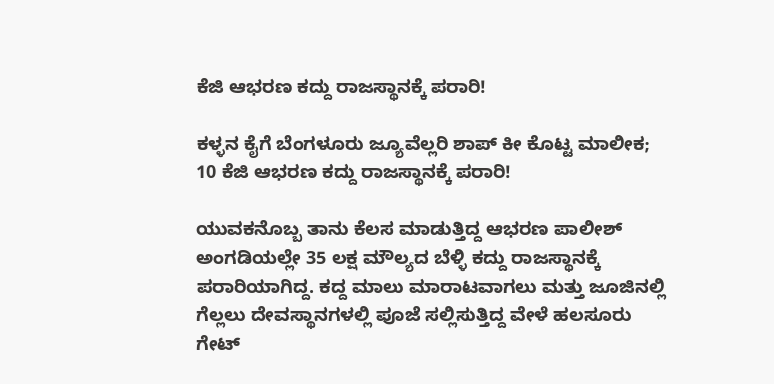ಕೆಜಿ ಆಭರಣ ಕದ್ದು ರಾಜಸ್ಥಾನಕ್ಕೆ ಪರಾರಿ!

ಕಳ್ಳನ ಕೈಗೆ ಬೆಂಗಳೂರು ಜ್ಯೂವೆಲ್ಲರಿ ಶಾಪ್ ಕೀ ಕೊಟ್ಟ ಮಾಲೀಕ; 10 ಕೆಜಿ ಆಭರಣ ಕದ್ದು ರಾಜಸ್ಥಾನಕ್ಕೆ ಪರಾರಿ!

ಯುವಕನೊಬ್ಬ ತಾನು ಕೆಲಸ ಮಾಡುತ್ತಿದ್ದ ಆಭರಣ ಪಾಲೀಶ್ ಅಂಗಡಿಯಲ್ಲೇ 35 ಲಕ್ಷ ಮೌಲ್ಯದ ಬೆಳ್ಳಿ ಕದ್ದು ರಾಜಸ್ಥಾನಕ್ಕೆ ಪರಾರಿಯಾಗಿದ್ದ. ಕದ್ದ ಮಾಲು ಮಾರಾಟವಾಗಲು ಮತ್ತು ಜೂಜಿನಲ್ಲಿ ಗೆಲ್ಲಲು ದೇವಸ್ಥಾನಗಳಲ್ಲಿ ಪೂಜೆ ಸಲ್ಲಿಸುತ್ತಿದ್ದ ವೇಳೆ ಹಲಸೂರು ಗೇಟ್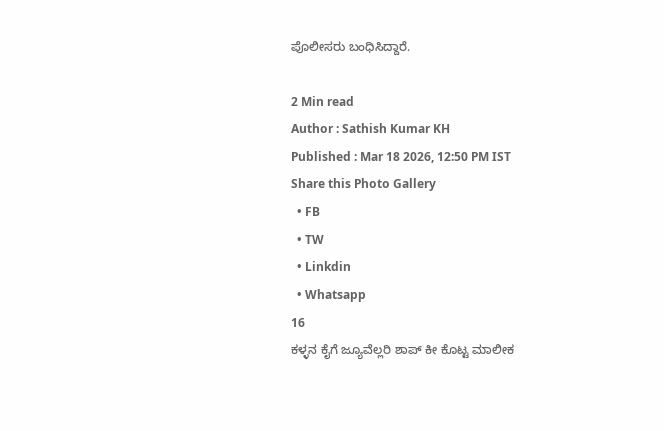ಪೊಲೀಸರು ಬಂಧಿಸಿದ್ದಾರೆ.

2 Min read
Author : Sathish Kumar KH
Published : Mar 18 2026, 12:50 PM IST
Share this Photo Gallery
  • FB
  • TW
  • Linkdin
  • Whatsapp
16
ಕಳ್ಳನ ಕೈಗೆ ಜ್ಯೂವೆಲ್ಲರಿ ಶಾಪ್ ಕೀ ಕೊಟ್ಟ ಮಾಲೀಕ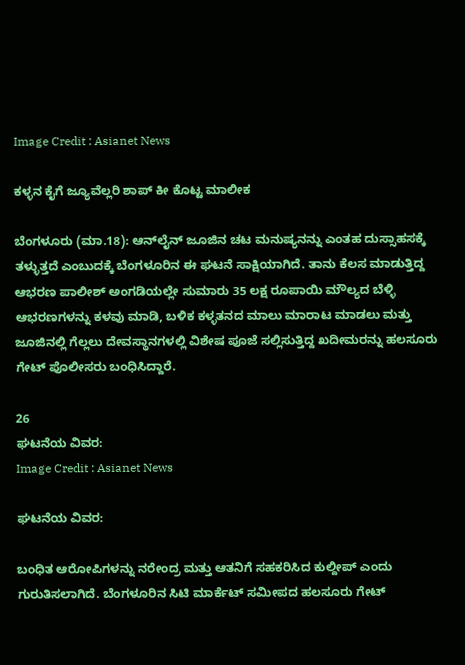Image Credit : Asianet News

ಕಳ್ಳನ ಕೈಗೆ ಜ್ಯೂವೆಲ್ಲರಿ ಶಾಪ್ ಕೀ ಕೊಟ್ಟ ಮಾಲೀಕ

ಬೆಂಗಳೂರು (ಮಾ.18): ಆನ್‌ಲೈನ್ ಜೂಜಿನ ಚಟ ಮನುಷ್ಯನನ್ನು ಎಂತಹ ದುಸ್ಸಾಹಸಕ್ಕೆ ತಳ್ಳುತ್ತದೆ ಎಂಬುದಕ್ಕೆ ಬೆಂಗಳೂರಿನ ಈ ಘಟನೆ ಸಾಕ್ಷಿಯಾಗಿದೆ. ತಾನು ಕೆಲಸ ಮಾಡುತ್ತಿದ್ದ ಆಭರಣ ಪಾಲೀಶ್ ಅಂಗಡಿಯಲ್ಲೇ ಸುಮಾರು 35 ಲಕ್ಷ ರೂಪಾಯಿ ಮೌಲ್ಯದ ಬೆಳ್ಳಿ ಆಭರಣಗಳನ್ನು ಕಳವು ಮಾಡಿ, ಬಳಿಕ ಕಳ್ಳತನದ ಮಾಲು ಮಾರಾಟ ಮಾಡಲು ಮತ್ತು ಜೂಜಿನಲ್ಲಿ ಗೆಲ್ಲಲು ದೇವಸ್ಥಾನಗಳಲ್ಲಿ ವಿಶೇಷ ಪೂಜೆ ಸಲ್ಲಿಸುತ್ತಿದ್ದ ಖದೀಮರನ್ನು ಹಲಸೂರು ಗೇಟ್ ಪೊಲೀಸರು ಬಂಧಿಸಿದ್ದಾರೆ.

26
ಘಟನೆಯ ವಿವರ:
Image Credit : Asianet News

ಘಟನೆಯ ವಿವರ:

ಬಂಧಿತ ಆರೋಪಿಗಳನ್ನು ನರೇಂದ್ರ ಮತ್ತು ಆತನಿಗೆ ಸಹಕರಿಸಿದ ಕುಲ್ದೀಪ್ ಎಂದು ಗುರುತಿಸಲಾಗಿದೆ. ಬೆಂಗಳೂರಿನ ಸಿಟಿ ಮಾರ್ಕೆಟ್ ಸಮೀಪದ ಹಲಸೂರು ಗೇಟ್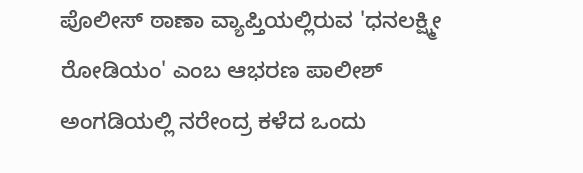ಪೊಲೀಸ್ ಠಾಣಾ ವ್ಯಾಪ್ತಿಯಲ್ಲಿರುವ 'ಧನಲಕ್ಷ್ಮೀ ರೋಡಿಯಂ' ಎಂಬ ಆಭರಣ ಪಾಲೀಶ್ ಅಂಗಡಿಯಲ್ಲಿ ನರೇಂದ್ರ ಕಳೆದ ಒಂದು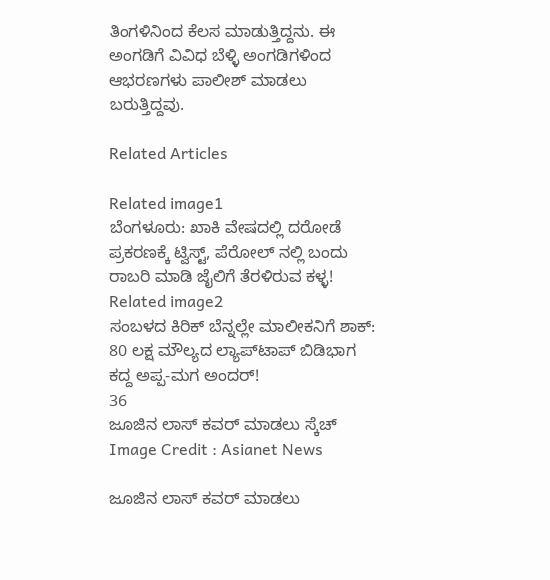ತಿಂಗಳಿನಿಂದ ಕೆಲಸ ಮಾಡುತ್ತಿದ್ದನು. ಈ ಅಂಗಡಿಗೆ ವಿವಿಧ ಬೆಳ್ಳಿ ಅಂಗಡಿಗಳಿಂದ ಆಭರಣಗಳು ಪಾಲೀಶ್ ಮಾಡಲು ಬರುತ್ತಿದ್ದವು.

Related Articles

Related image1
ಬೆಂಗಳೂರು: ಖಾಕಿ ವೇಷದಲ್ಲಿ ದರೋಡೆ ಪ್ರಕರಣಕ್ಕೆ ಟ್ವಿಸ್ಟ್, ಪೆರೋಲ್ ನಲ್ಲಿ ಬಂದು ರಾಬರಿ ಮಾಡಿ ಜೈಲಿಗೆ ತೆರಳಿರುವ ಕಳ್ಳ!
Related image2
ಸಂಬಳದ ಕಿರಿಕ್ ಬೆನ್ನಲ್ಲೇ ಮಾಲೀಕನಿಗೆ ಶಾಕ್: 80 ಲಕ್ಷ ಮೌಲ್ಯದ ಲ್ಯಾಪ್‌ಟಾಪ್ ಬಿಡಿಭಾಗ ಕದ್ದ ಅಪ್ಪ-ಮಗ ಅಂದರ್!
36
ಜೂಜಿನ ಲಾಸ್ ಕವರ್ ಮಾಡಲು ಸ್ಕೆಚ್
Image Credit : Asianet News

ಜೂಜಿನ ಲಾಸ್ ಕವರ್ ಮಾಡಲು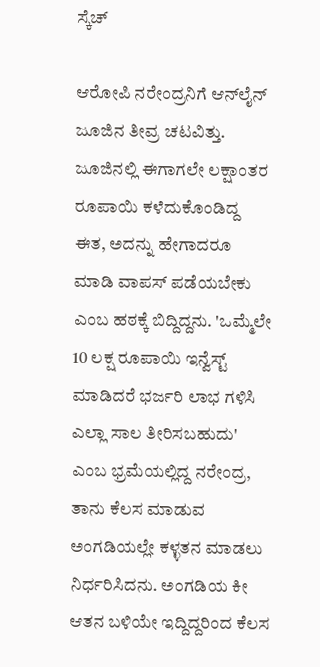ಸ್ಕೆಚ್

ಆರೋಪಿ ನರೇಂದ್ರನಿಗೆ ಆನ್‌ಲೈನ್ ಜೂಜಿನ ತೀವ್ರ ಚಟವಿತ್ತು. ಜೂಜಿನಲ್ಲಿ ಈಗಾಗಲೇ ಲಕ್ಷಾಂತರ ರೂಪಾಯಿ ಕಳೆದುಕೊಂಡಿದ್ದ ಈತ, ಅದನ್ನು ಹೇಗಾದರೂ ಮಾಡಿ ವಾಪಸ್ ಪಡೆಯಬೇಕು ಎಂಬ ಹಠಕ್ಕೆ ಬಿದ್ದಿದ್ದನು. 'ಒಮ್ಮೆಲೇ 10 ಲಕ್ಷ ರೂಪಾಯಿ ಇನ್ವೆಸ್ಟ್ ಮಾಡಿದರೆ ಭರ್ಜರಿ ಲಾಭ ಗಳಿಸಿ ಎಲ್ಲಾ ಸಾಲ ತೀರಿಸಬಹುದು' ಎಂಬ ಭ್ರಮೆಯಲ್ಲಿದ್ದ ನರೇಂದ್ರ, ತಾನು ಕೆಲಸ ಮಾಡುವ ಅಂಗಡಿಯಲ್ಲೇ ಕಳ್ಳತನ ಮಾಡಲು ನಿರ್ಧರಿಸಿದನು. ಅಂಗಡಿಯ ಕೀ ಆತನ ಬಳಿಯೇ ಇದ್ದಿದ್ದರಿಂದ ಕೆಲಸ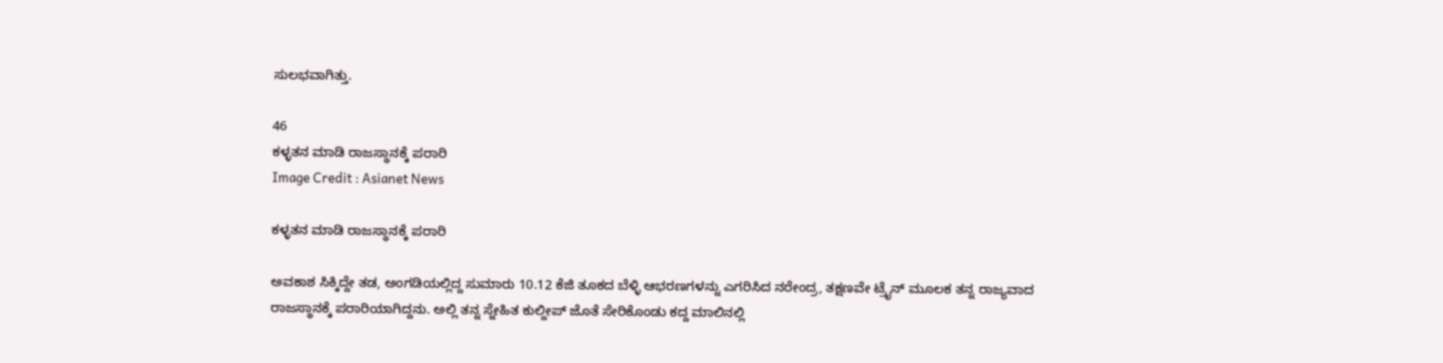ಸುಲಭವಾಗಿತ್ತು.

46
ಕಳ್ಳತನ ಮಾಡಿ ರಾಜಸ್ಥಾನಕ್ಕೆ ಪರಾರಿ
Image Credit : Asianet News

ಕಳ್ಳತನ ಮಾಡಿ ರಾಜಸ್ಥಾನಕ್ಕೆ ಪರಾರಿ

ಅವಕಾಶ ಸಿಕ್ಕಿದ್ದೇ ತಡ, ಅಂಗಡಿಯಲ್ಲಿದ್ದ ಸುಮಾರು 10.12 ಕೆಜಿ ತೂಕದ ಬೆಳ್ಳಿ ಆಭರಣಗಳನ್ನು ಎಗರಿಸಿದ ನರೇಂದ್ರ, ತಕ್ಷಣವೇ ಟ್ರೈನ್ ಮೂಲಕ ತನ್ನ ರಾಜ್ಯವಾದ ರಾಜಸ್ಥಾನಕ್ಕೆ ಪರಾರಿಯಾಗಿದ್ದನು. ಅಲ್ಲಿ ತನ್ನ ಸ್ನೇಹಿತ ಕುಲ್ದೀಪ್ ಜೊತೆ ಸೇರಿಕೊಂಡು ಕದ್ದ ಮಾಲಿನಲ್ಲಿ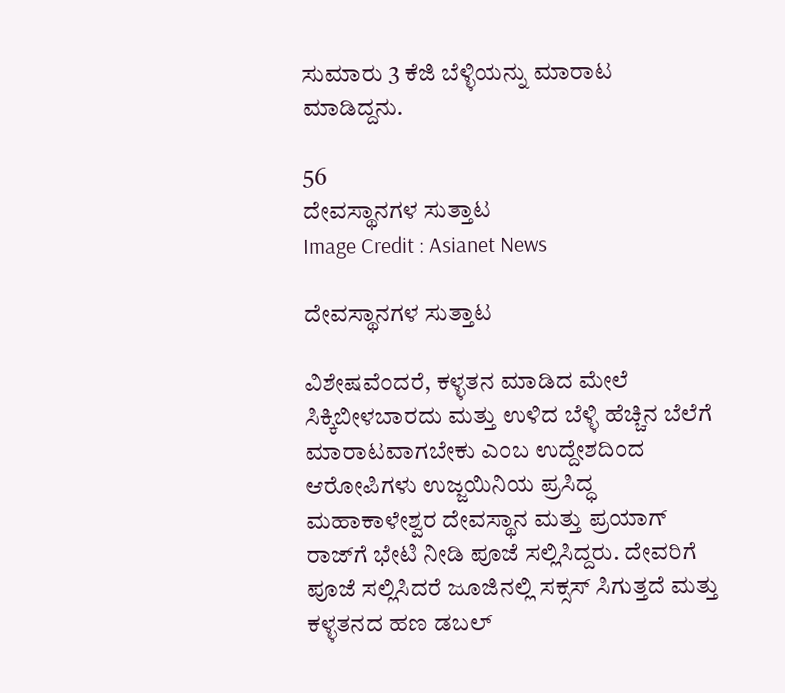ಸುಮಾರು 3 ಕೆಜಿ ಬೆಳ್ಳಿಯನ್ನು ಮಾರಾಟ ಮಾಡಿದ್ದನು.

56
ದೇವಸ್ಥಾನಗಳ ಸುತ್ತಾಟ
Image Credit : Asianet News

ದೇವಸ್ಥಾನಗಳ ಸುತ್ತಾಟ

ವಿಶೇಷವೆಂದರೆ, ಕಳ್ಳತನ ಮಾಡಿದ ಮೇಲೆ ಸಿಕ್ಕಿಬೀಳಬಾರದು ಮತ್ತು ಉಳಿದ ಬೆಳ್ಳಿ ಹೆಚ್ಚಿನ ಬೆಲೆಗೆ ಮಾರಾಟವಾಗಬೇಕು ಎಂಬ ಉದ್ದೇಶದಿಂದ ಆರೋಪಿಗಳು ಉಜ್ಜಯಿನಿಯ ಪ್ರಸಿದ್ಧ ಮಹಾಕಾಳೇಶ್ವರ ದೇವಸ್ಥಾನ ಮತ್ತು ಪ್ರಯಾಗ್ ರಾಜ್‌ಗೆ ಭೇಟಿ ನೀಡಿ ಪೂಜೆ ಸಲ್ಲಿಸಿದ್ದರು. ದೇವರಿಗೆ ಪೂಜೆ ಸಲ್ಲಿಸಿದರೆ ಜೂಜಿನಲ್ಲಿ ಸಕ್ಸಸ್ ಸಿಗುತ್ತದೆ ಮತ್ತು ಕಳ್ಳತನದ ಹಣ ಡಬಲ್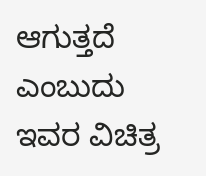ಆಗುತ್ತದೆ ಎಂಬುದು ಇವರ ವಿಚಿತ್ರ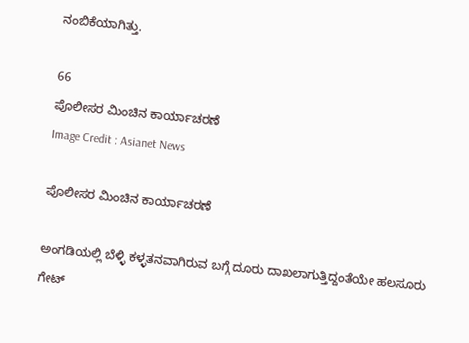ನಂಬಿಕೆಯಾಗಿತ್ತು.

66
ಪೊಲೀಸರ ಮಿಂಚಿನ ಕಾರ್ಯಾಚರಣೆ
Image Credit : Asianet News

ಪೊಲೀಸರ ಮಿಂಚಿನ ಕಾರ್ಯಾಚರಣೆ

ಅಂಗಡಿಯಲ್ಲಿ ಬೆಳ್ಳಿ ಕಳ್ಳತನವಾಗಿರುವ ಬಗ್ಗೆ ದೂರು ದಾಖಲಾಗುತ್ತಿದ್ದಂತೆಯೇ ಹಲಸೂರು ಗೇಟ್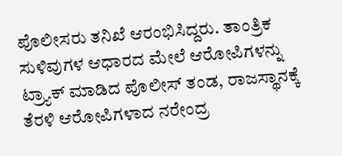ಪೊಲೀಸರು ತನಿಖೆ ಆರಂಭಿಸಿದ್ದರು. ತಾಂತ್ರಿಕ ಸುಳಿವುಗಳ ಆಧಾರದ ಮೇಲೆ ಆರೋಪಿಗಳನ್ನು ಟ್ರ್ಯಾಕ್ ಮಾಡಿದ ಪೊಲೀಸ್ ತಂಡ, ರಾಜಸ್ಥಾನಕ್ಕೆ ತೆರಳಿ ಆರೋಪಿಗಳಾದ ನರೇಂದ್ರ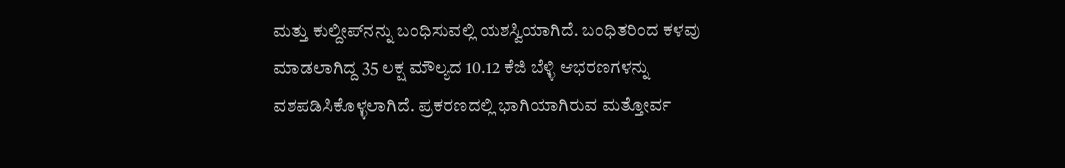ಮತ್ತು ಕುಲ್ದೀಪ್‌ನನ್ನು ಬಂಧಿಸುವಲ್ಲಿ ಯಶಸ್ವಿಯಾಗಿದೆ. ಬಂಧಿತರಿಂದ ಕಳವು ಮಾಡಲಾಗಿದ್ದ 35 ಲಕ್ಷ ಮೌಲ್ಯದ 10.12 ಕೆಜಿ ಬೆಳ್ಳಿ ಆಭರಣಗಳನ್ನು ವಶಪಡಿಸಿಕೊಳ್ಳಲಾಗಿದೆ. ಪ್ರಕರಣದಲ್ಲಿ ಭಾಗಿಯಾಗಿರುವ ಮತ್ತೋರ್ವ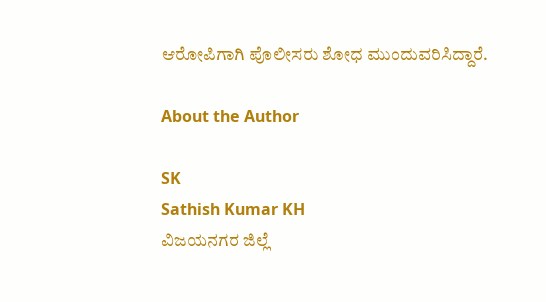ಆರೋಪಿಗಾಗಿ ಪೊಲೀಸರು ಶೋಧ ಮುಂದುವರಿಸಿದ್ದಾರೆ.

About the Author

SK
Sathish Kumar KH
ವಿಜಯನಗರ ಜಿಲ್ಲೆ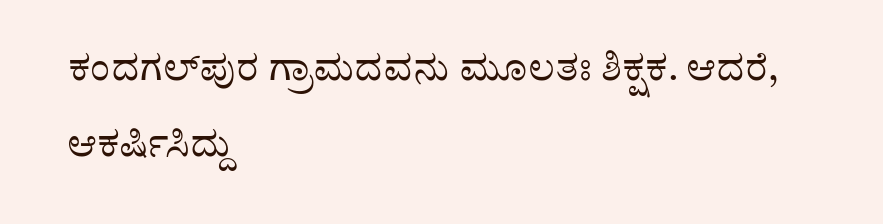ಕಂದಗಲ್‌ಪುರ ಗ್ರಾಮದವನು ಮೂಲತಃ ಶಿಕ್ಷಕ. ಆದರೆ, ಆಕರ್ಷಿಸಿದ್ದು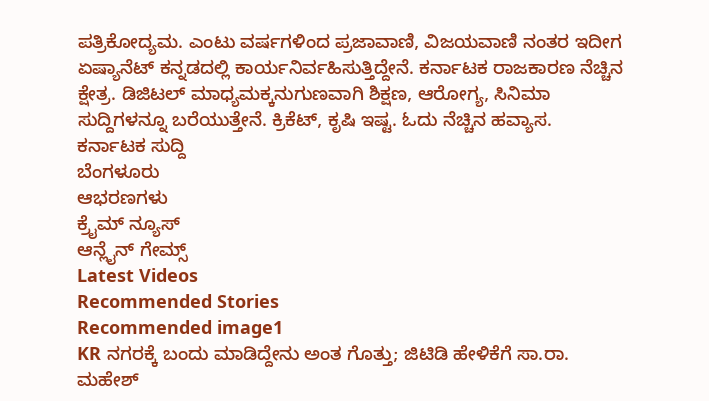ಪತ್ರಿಕೋದ್ಯಮ. ಎಂಟು ವರ್ಷಗಳಿಂದ ಪ್ರಜಾವಾಣಿ, ವಿಜಯವಾಣಿ ನಂತರ ಇದೀಗ ಏಷ್ಯಾನೆಟ್ ಕನ್ನಡದಲ್ಲಿ ಕಾರ್ಯನಿರ್ವಹಿಸುತ್ತಿದ್ದೇನೆ. ಕರ್ನಾಟಕ ರಾಜಕಾರಣ ನೆಚ್ಚಿನ ಕ್ಷೇತ್ರ. ಡಿಜಿಟಲ್ ಮಾಧ್ಯಮಕ್ಕನುಗುಣವಾಗಿ ಶಿಕ್ಷಣ, ಆರೋಗ್ಯ, ಸಿನಿಮಾ ಸುದ್ದಿಗಳನ್ನೂ ಬರೆಯುತ್ತೇನೆ. ಕ್ರಿಕೆಟ್, ಕೃಷಿ ಇಷ್ಟ. ಓದು ನೆಚ್ಚಿನ ಹವ್ಯಾಸ.
ಕರ್ನಾಟಕ ಸುದ್ದಿ
ಬೆಂಗಳೂರು
ಆಭರಣಗಳು
ಕ್ರೈಮ್ ನ್ಯೂಸ್
ಆನ್ಲೈನ್ ಗೇಮ್ಸ್
Latest Videos
Recommended Stories
Recommended image1
KR ನಗರಕ್ಕೆ ಬಂದು ಮಾಡಿದ್ದೇನು ಅಂತ ಗೊತ್ತು; ಜಿಟಿಡಿ ಹೇಳಿಕೆಗೆ ಸಾ.ರಾ. ಮಹೇಶ್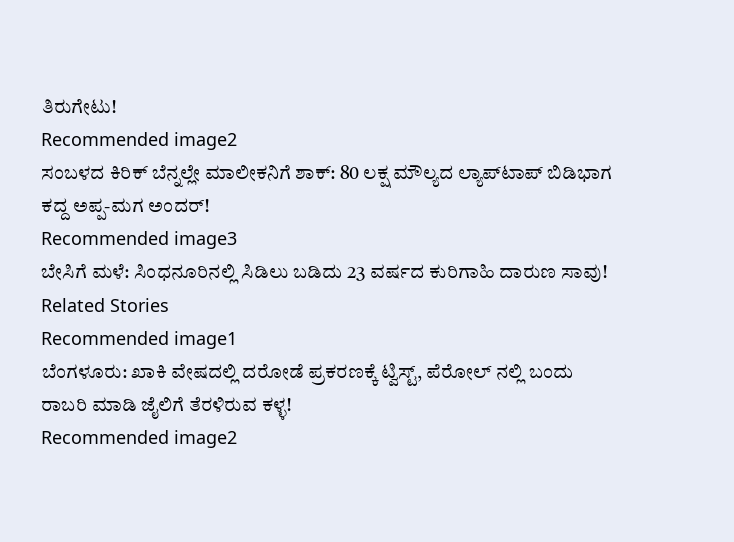ತಿರುಗೇಟು!
Recommended image2
ಸಂಬಳದ ಕಿರಿಕ್ ಬೆನ್ನಲ್ಲೇ ಮಾಲೀಕನಿಗೆ ಶಾಕ್: 80 ಲಕ್ಷ ಮೌಲ್ಯದ ಲ್ಯಾಪ್‌ಟಾಪ್ ಬಿಡಿಭಾಗ ಕದ್ದ ಅಪ್ಪ-ಮಗ ಅಂದರ್!
Recommended image3
ಬೇಸಿಗೆ ಮಳೆ: ಸಿಂಧನೂರಿನಲ್ಲಿ ಸಿಡಿಲು ಬಡಿದು 23 ವರ್ಷದ ಕುರಿಗಾಹಿ ದಾರುಣ ಸಾವು!
Related Stories
Recommended image1
ಬೆಂಗಳೂರು: ಖಾಕಿ ವೇಷದಲ್ಲಿ ದರೋಡೆ ಪ್ರಕರಣಕ್ಕೆ ಟ್ವಿಸ್ಟ್, ಪೆರೋಲ್ ನಲ್ಲಿ ಬಂದು ರಾಬರಿ ಮಾಡಿ ಜೈಲಿಗೆ ತೆರಳಿರುವ ಕಳ್ಳ!
Recommended image2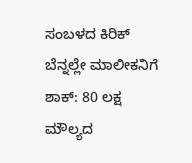ಸಂಬಳದ ಕಿರಿಕ್ ಬೆನ್ನಲ್ಲೇ ಮಾಲೀಕನಿಗೆ ಶಾಕ್: 80 ಲಕ್ಷ ಮೌಲ್ಯದ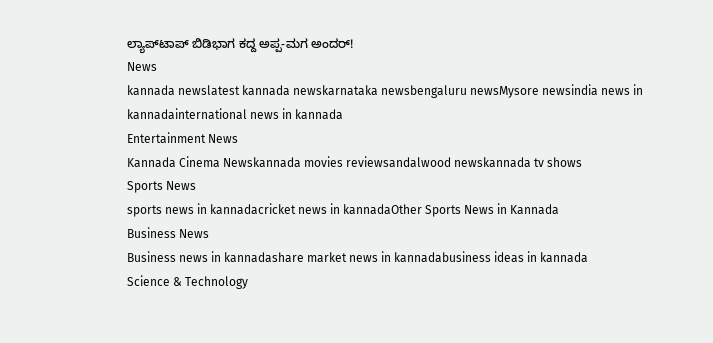ಲ್ಯಾಪ್‌ಟಾಪ್ ಬಿಡಿಭಾಗ ಕದ್ದ ಅಪ್ಪ-ಮಗ ಅಂದರ್!
News
kannada newslatest kannada newskarnataka newsbengaluru newsMysore newsindia news in kannadainternational news in kannada
Entertainment News
Kannada Cinema Newskannada movies reviewsandalwood newskannada tv shows
Sports News
sports news in kannadacricket news in kannadaOther Sports News in Kannada
Business News
Business news in kannadashare market news in kannadabusiness ideas in kannada
Science & Technology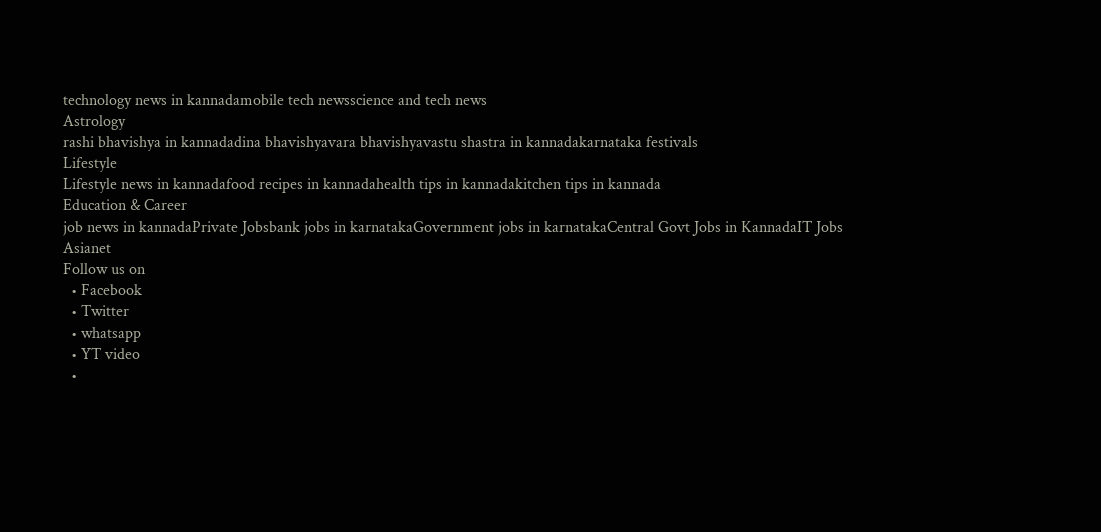technology news in kannadamobile tech newsscience and tech news
Astrology
rashi bhavishya in kannadadina bhavishyavara bhavishyavastu shastra in kannadakarnataka festivals
Lifestyle
Lifestyle news in kannadafood recipes in kannadahealth tips in kannadakitchen tips in kannada
Education & Career
job news in kannadaPrivate Jobsbank jobs in karnatakaGovernment jobs in karnatakaCentral Govt Jobs in KannadaIT Jobs
Asianet
Follow us on
  • Facebook
  • Twitter
  • whatsapp
  • YT video
  •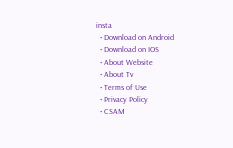insta
  • Download on Android
  • Download on IOS
  • About Website
  • About Tv
  • Terms of Use
  • Privacy Policy
  • CSAM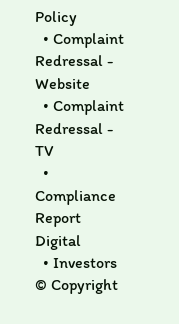Policy
  • Complaint Redressal - Website
  • Complaint Redressal - TV
  • Compliance Report Digital
  • Investors
© Copyright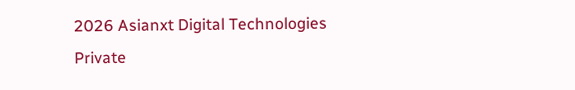2026 Asianxt Digital Technologies Private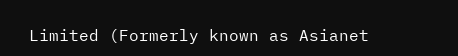Limited (Formerly known as Asianet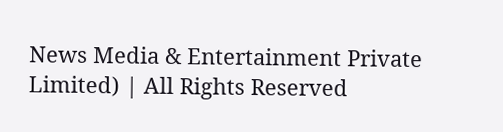News Media & Entertainment Private Limited) | All Rights Reserved